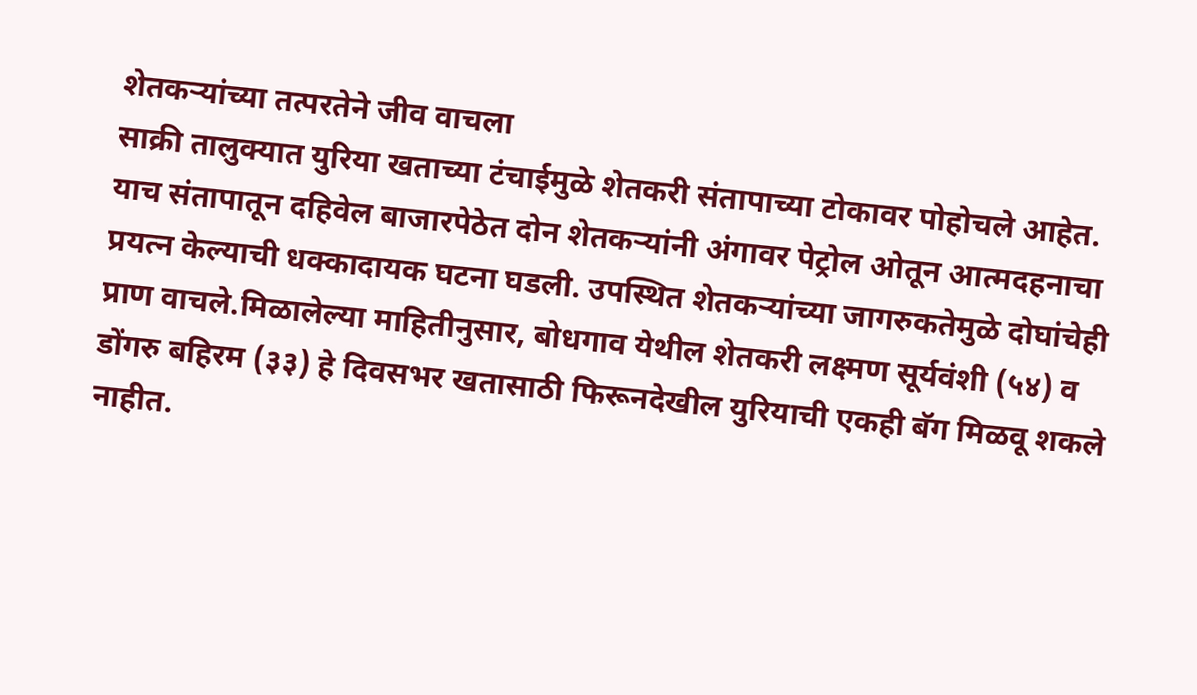शेतकऱ्यांच्या तत्परतेने जीव वाचला
साक्री तालुक्यात युरिया खताच्या टंचाईमुळे शेतकरी संतापाच्या टोकावर पोहोचले आहेत. याच संतापातून दहिवेल बाजारपेठेत दोन शेतकऱ्यांनी अंगावर पेट्रोल ओतून आत्मदहनाचा प्रयत्न केल्याची धक्कादायक घटना घडली. उपस्थित शेतकऱ्यांच्या जागरुकतेमुळे दोघांचेही प्राण वाचले.मिळालेल्या माहितीनुसार, बोधगाव येथील शेतकरी लक्ष्मण सूर्यवंशी (५४) व डोंगरु बहिरम (३३) हे दिवसभर खतासाठी फिरूनदेखील युरियाची एकही बॅग मिळवू शकले नाहीत.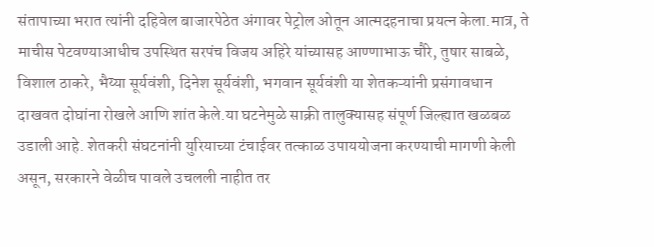संतापाच्या भरात त्यांनी दहिवेल बाजारपेठेत अंगावर पेट्रोल ओतून आत्मदहनाचा प्रयत्न केला.मात्र, ते माचीस पेटवण्याआधीच उपस्थित सरपंच विजय अहिरे यांच्यासह आण्णाभाऊ चौरे, तुषार साबळे, विशाल ठाकरे, भैय्या सूर्यवंशी, दिनेश सूर्यवंशी, भगवान सूर्यवंशी या शेतकऱ्यांनी प्रसंगावधान दाखवत दोघांना रोखले आणि शांत केले.या घटनेमुळे साक्री तालुक्यासह संपूर्ण जिल्ह्यात खळबळ उडाली आहे. शेतकरी संघटनांनी युरियाच्या टंचाईवर तत्काळ उपाययोजना करण्याची मागणी केली असून, सरकारने वेळीच पावले उचलली नाहीत तर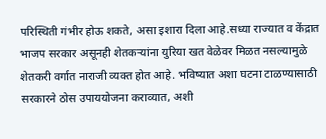परिस्थिती गंभीर होऊ शकते, असा इशारा दिला आहे.सध्या राज्यात व केंद्रात भाजप सरकार असूनही शेतकऱ्यांना युरिया खत वेळेवर मिळत नसल्यामुळे शेतकरी वर्गात नाराजी व्यक्त होत आहे. भविष्यात अशा घटना टाळण्यासाठी सरकारने ठोस उपाययोजना कराव्यात, अशी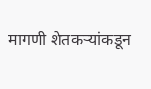मागणी शेतकऱ्यांकडून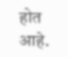होत आहे.